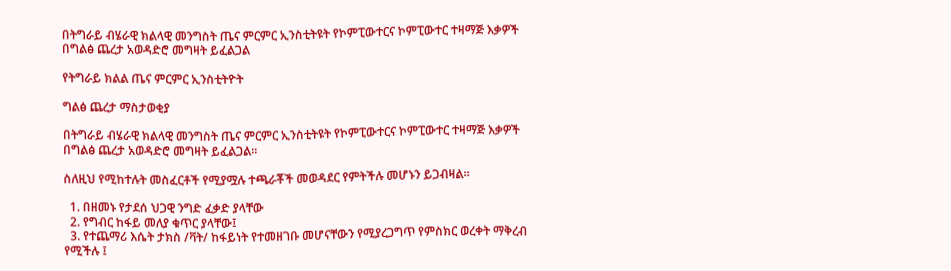በትግራይ ብሄራዊ ክልላዊ መንግስት ጤና ምርምር ኢንስቲትዩት የኮምፒውተርና ኮምፒውተር ተዛማጅ እቃዎች በግልፅ ጨረታ አወዳድሮ መግዛት ይፈልጋል

የትግራይ ክልል ጤና ምርምር ኢንስቲትዮት

ግልፅ ጨረታ ማስታወቂያ

በትግራይ ብሄራዊ ክልላዊ መንግስት ጤና ምርምር ኢንስቲትዩት የኮምፒውተርና ኮምፒውተር ተዛማጅ እቃዎች በግልፅ ጨረታ አወዳድሮ መግዛት ይፈልጋል።

ስለዚህ የሚከተሉት መስፈርቶች የሚያሟሉ ተጫራቾች መወዳደር የምትችሉ መሆኑን ይጋብዛል።

  1. በዘመኑ የታደሰ ህጋዊ ንግድ ፈቃድ ያላቸው
  2. የግብር ከፋይ መለያ ቁጥር ያላቸው፤
  3. የተጨማሪ እሴት ታክስ /ቫት/ ከፋይነት የተመዘገቡ መሆናቸውን የሚያረጋግጥ የምስክር ወረቀት ማቅረብ የሚችሉ ፤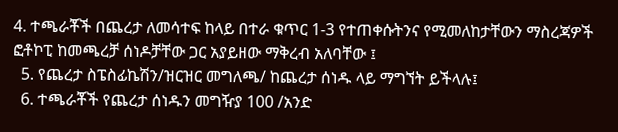4. ተጫራቾች በጨረታ ለመሳተፍ ከላይ በተራ ቁጥር 1-3 የተጠቀሱትንና የሚመለከታቸውን ማስረጃዎች ፎቶኮፒ ከመጫረቻ ሰነዶቻቸው ጋር አያይዘው ማቅረብ አለባቸው ፤
  5. የጨረታ ስፔስፊኬሽን/ዝርዝር መግለጫ/ ከጨረታ ሰነዱ ላይ ማግኘት ይችላሉ፤
  6. ተጫራቾች የጨረታ ሰነዱን መግዥያ 100 /አንድ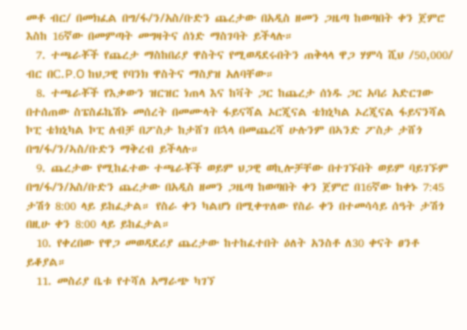መቶ ብር/ በመክፈል በግ/ፋ/ን/አስ/ቡድን ጨረታው በአዲስ ዘመን ጋዜጣ ከወጣበት ቀን ጀምሮ እስከ 16ኛው በመምጣት መግዛትና ሰነድ ማስገባት ይችላሉ።
  7. ተጫራቾች የጨረታ ማስከበሪያ ዋስትና የሚወዳደሩበትን ጠቅላላ ዋጋ ሃምሳ ሺህ /50,000/ ብር በC.P.O ከህጋዊ የባንክ ዋስትና ማስያዝ አለባቸው።
  8. ተጫራቾች የእቃውን ዝርዝር ነጠላ እና ከቫት ጋር ከጨረታ ሰነዱ ጋር አባሪ አድርገው በተሰጠው ስፔስፊኬሽኑ መሰረት በመሙላት ፋይናሻል ኦርጂናል ቴክኒካል ኦረጂናል ፋይናንሻል ኮፒ ቴክኒካል ኮፒ ለብቻ በፖስታ ከታሸገ በኋላ በመጨረሻ ሁሉንም በኣንድ ፖስታ ታሸጎ በግ/ፋ/ን/ኣስ/ቡድን ማቅረብ ይችላሉ።
  9. ጨረታው የሚከፈተው ተጫራቾች ወይም ህጋዊ ወኪሎቻቸው በተገኙበት ወይም ባይገኙም በግ/ፋ/ን/አስ/ቡድን ጨረታው በአዲስ ዘመን ጋዜጣ ከወጣበት ቀን ጀምሮ በ16ኛው ከቀኑ 7:45 ታሽጎ 8:00 ላይ ይከፈታል። የስራ ቀን ካልሆነ በሚቀጥለው የስራ ቀን በተመሳሳይ ሰዓት ታሽጎ በዚሁ ቀን 8:00 ላይ ይከፈታል።
  10. የቀረበው የዋጋ መወዳደሪያ ጨረታው ከተከፈተበት ዕለት አንስቶ ለ30 ቀናት ፀንቶ ይቆያል።
  11. መስሪያ ቤቱ የተሻለ አማራጭ ካገኘ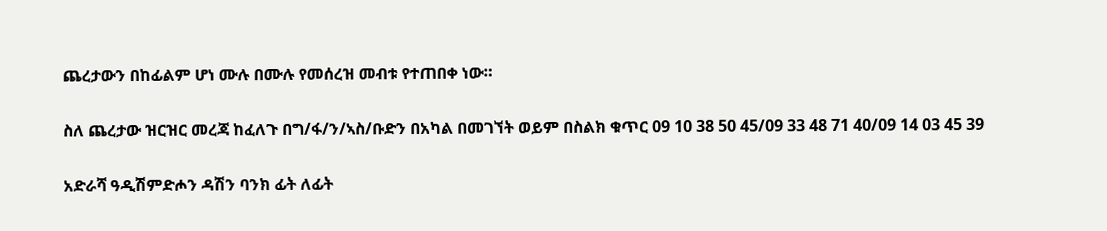ጨረታውን በከፊልም ሆነ ሙሉ በሙሉ የመሰረዝ መብቱ የተጠበቀ ነው።

ስለ ጨረታው ዝርዝር መረጃ ከፈለጉ በግ/ፋ/ን/ኣስ/ቡድን በአካል በመገኘት ወይም በስልክ ቁጥር 09 10 38 50 45/09 33 48 71 40/09 14 03 45 39

አድራሻ ዓዲሽምድሖን ዳሽን ባንክ ፊት ለፊት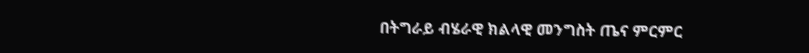በትግራይ ብሄራዊ ክልላዊ መንግስት ጤና ምርምር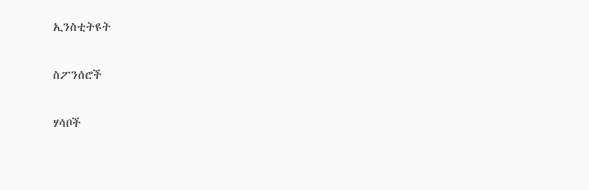ኢንስቲትዩት

ስፖንሰሮች

ሃሳቦች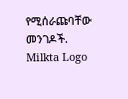የሚሰራጩባቸው መንገዶች.
Milkta Logo